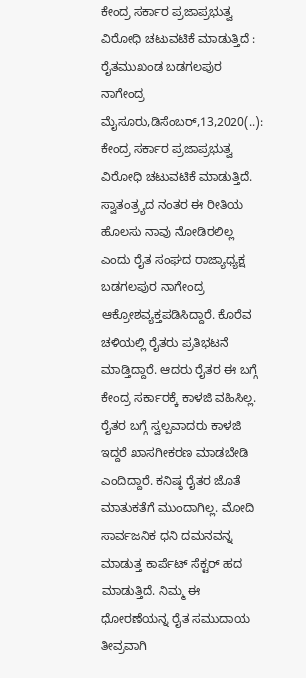ಕೇಂದ್ರ ಸರ್ಕಾರ ಪ್ರಜಾಪ್ರಭುತ್ವ ವಿರೋಧಿ ಚಟುವಟಿಕೆ ಮಾಡುತ್ತಿದೆ : ರೈತಮುಖಂಡ ಬಡಗಲಪುರ ನಾಗೇಂದ್ರ ಮೈಸೂರು,ಡಿಸೆಂಬರ್,13,2020(..): ಕೇಂದ್ರ ಸರ್ಕಾರ ಪ್ರಜಾಪ್ರಭುತ್ವ ವಿರೋಧಿ ಚಟುವಟಿಕೆ ಮಾಡುತ್ತಿದೆ. ಸ್ವಾತಂತ್ರ್ಯದ ನಂತರ ಈ ರೀತಿಯ ಹೊಲಸು ನಾವು ನೋಡಿರಲಿಲ್ಲ ಎಂದು ರೈತ ಸಂಘದ ರಾಜ್ಯಾಧ್ಯಕ್ಷ ಬಡಗಲಪುರ ನಾಗೇಂದ್ರ ಆಕ್ರೋಶವ್ಯಕ್ತಪಡಿಸಿದ್ದಾರೆ. ಕೊರೆವ ಚಳಿಯಲ್ಲಿ ರೈತರು ಪ್ರತಿಭಟನೆ ಮಾಡ್ತಿದ್ದಾರೆ. ಆದರು ರೈತರ ಈ ಬಗ್ಗೆ ಕೇಂದ್ರ ಸರ್ಕಾರಕ್ಕೆ ಕಾಳಜಿ ವಹಿಸಿಲ್ಲ. ರೈತರ ಬಗ್ಗೆ ಸ್ವಲ್ಪವಾದರು ಕಾಳಜಿ ಇದ್ದರೆ ಖಾಸಗೀಕರಣ ಮಾಡಬೇಡಿ ಎಂದಿದ್ದಾರೆ. ಕನಿಷ್ಠ ರೈತರ ಜೊತೆ ಮಾತುಕತೆಗೆ ಮುಂದಾಗಿಲ್ಲ. ಮೋದಿ ಸಾರ್ವಜನಿಕ ಧನಿ ದಮನವನ್ನ ಮಾಡುತ್ತ ಕಾರ್ಪೆಟ್ ಸೆಕ್ಟರ್ ಹದ ಮಾಡುತ್ತಿದೆ. ನಿಮ್ಮ ಈ‌ ಧೋರಣೆಯನ್ನ ರೈತ ಸಮುದಾಯ ತೀವ್ರವಾಗಿ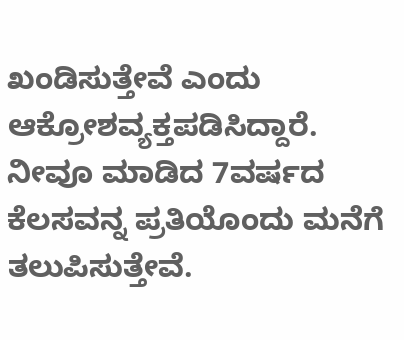ಖಂಡಿಸುತ್ತೇವೆ ಎಂದು ಆಕ್ರೋಶವ್ಯಕ್ತಪಡಿಸಿದ್ದಾರೆ. ನೀವೂ ಮಾಡಿದ 7ವರ್ಷದ ಕೆಲಸವನ್ನ ಪ್ರತಿಯೊಂದು ಮನೆಗೆ ತಲುಪಿಸುತ್ತೇವೆ.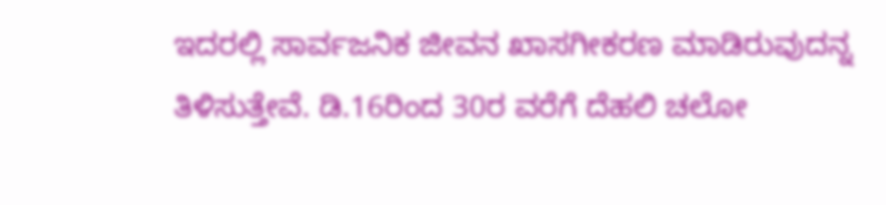ಇದರಲ್ಲಿ ಸಾರ್ವಜನಿಕ ಜೀವನ ಖಾಸಗೀಕರಣ ಮಾಡಿರುವುದನ್ನ ತಿಳಿಸುತ್ತೇವೆ. ಡಿ.16ರಿಂದ 30ರ ವರೆಗೆ ದೆಹಲಿ ಚಲೋ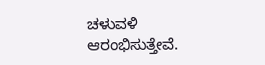ಚಳುವಳಿ ಆರಂಭಿಸುತ್ತೇವೆ.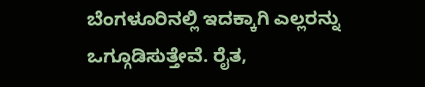ಬೆಂಗಳೂರಿನಲ್ಲಿ ಇದಕ್ಕಾಗಿ ಎಲ್ಲರನ್ನು ಒಗ್ಗೂಡಿಸುತ್ತೇವೆ. ರೈತ,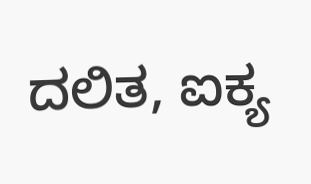ದಲಿತ, ಐಕ್ಯ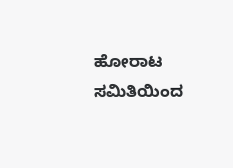ಹೋರಾಟ ಸಮಿತಿಯಿಂದ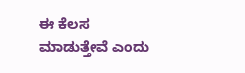ಈ‌ ಕೆಲಸ ಮಾಡುತ್ತೇವೆ ಎಂದು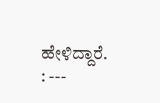ಹೇಳಿದ್ದಾರೆ. : ---